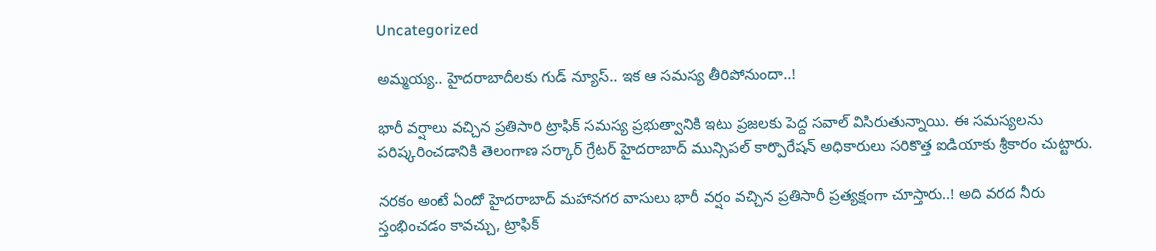Uncategorized

అమ్మయ్య.. హైదరాబాదీలకు గుడ్ న్యూస్.. ఇక ఆ సమస్య తీరిపోనుందా..!

భారీ వర్షాలు వచ్చిన ప్రతిసారి ట్రాఫిక్ సమస్య ప్రభుత్వానికి ఇటు ప్రజలకు పెద్ద సవాల్ విసిరుతున్నాయి. ఈ సమస్యలను పరిష్కరించడానికి తెలంగాణ సర్కార్ గ్రేటర్ హైదరాబాద్ మున్సిపల్ కార్పొరేషన్ అధికారులు సరికొత్త ఐడియాకు శ్రీకారం చుట్టారు.

నరకం అంటే ఏందో హైదరాబాద్ మహానగర వాసులు భారీ వర్షం వచ్చిన ప్రతిసారీ ప్రత్యక్షంగా చూస్తారు..! అది వరద నీరు స్తంభించడం కావచ్చు, ట్రాఫిక్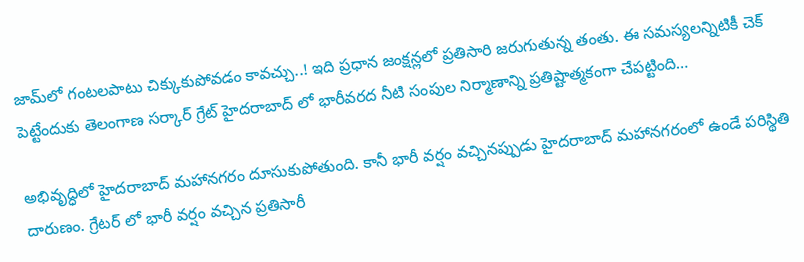జామ్‌లో గంటలపాటు చిక్కుకుపోవడం కావచ్చు..! ఇది ప్రధాన జంక్షన్లలో ప్రతిసారి జరుగుతున్న తంతు. ఈ సమస్యలన్నిటికీ చెక్ పెట్టేందుకు తెలంగాణ సర్కార్ గ్రేట్ హైదరాబాద్ లో భారీవరద నీటి సంపుల నిర్మాణాన్ని ప్రతిష్టాత్మకంగా చేపట్టింది…

అభివృద్ధిలో హైదరాబాద్ మహానగరం దూసుకుపోతుంది. కానీ భారీ వర్షం వచ్చినప్పుడు హైదరాబాద్ మహానగరంలో ఉండే పరిస్థితి దారుణం. గ్రేటర్ లో భారీ వర్షం వచ్చిన ప్రతిసారీ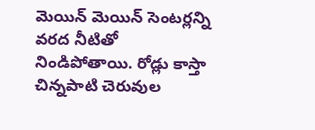మెయిన్ మెయిన్ సెంటర్లన్ని వరద నీటితో నిండిపోతాయి. రోడ్లు కాస్తా చిన్నపాటి చెరువుల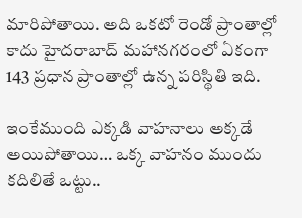మారిపోతాయి. అది ఒకటో రెండో ప్రాంతాల్లో కాదు హైదరాబాద్ మహానగరంలో ఏకంగా 143 ప్రధాన ప్రాంతాల్లో ఉన్న పరిస్థితి ఇది.

ఇంకేముంది ఎక్కడి వాహనాలు అక్కడే అయిపోతాయి… ఒక్క వాహనం ముందు కదిలితే ఒట్టు..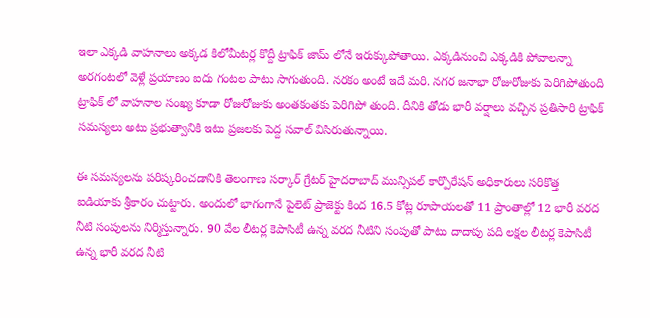ఇలా ఎక్కడి వాహనాలు అక్కడ కిలోమీటర్ల కొద్దీ ట్రాఫిక్ జామ్ లోనే ఇరుక్కుపోతాయి. ఎక్కడినుంచి ఎక్కడికి పోవాలన్నా అరగంటలో వెళ్లే ప్రయాణం ఐదు గంటల పాటు సాగుతుంది. నరకం అంటే ఇదే మరి. నగర జనాభా రోజురోజుకు పెరిగిపోతుంది ట్రాఫిక్ లో వాహనాల సంఖ్య కూడా రోజురోజుకు అంతకంతకు పెరిగిపో తుంది. దీనికి తోడు భారీ వర్షాలు వచ్చిన ప్రతిసారి ట్రాఫిక్ సమస్యలు అటు ప్రభుత్వానికి ఇటు ప్రజలకు పెద్ద సవాల్ విసిరుతున్నాయి.

ఈ సమస్యలను పరిష్కరించడానికి తెలంగాణ సర్కార్ గ్రేటర్ హైదరాబాద్ మున్సిపల్ కార్పొరేషన్ అధికారులు సరికొత్త ఐడియాకు శ్రీకారం చుట్టారు. అందులో భాగంగానే పైలెట్ ప్రాజెక్టు కింద 16.5 కోట్ల రూపాయలతో 11 ప్రాంతాల్లో 12 భారీ వరద నీటి సంపులను నిర్మిస్తున్నారు. 90 వేల లీటర్ల కెపాసిటీ ఉన్న వరద నీటిని సంపుతో పాటు దాదాపు పది లక్షల లీటర్ల కెపాసిటీ ఉన్న భారీ వరద నీటి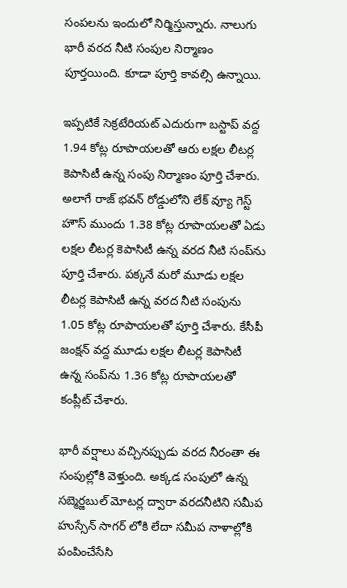సంపలను ఇందులో నిర్మిస్తున్నారు. నాలుగు భారీ వరద నీటి సంపుల నిర్మాణం పూర్తయింది. కూడా పూర్తి కావల్సి ఉన్నాయి.

ఇప్పటికే సెక్రటేరియట్ ఎదురుగా బస్టాప్ వద్ద 1.94 కోట్ల రూపాయలతో ఆరు లక్షల లీటర్ల కెపాసిటీ ఉన్న సంపు నిర్మాణం పూర్తి చేశారు. అలాగే రాజ్ భవన్ రోడ్డులోని లేక్ వ్యూ గెస్ట్ హౌస్ ముందు 1.38 కోట్ల రూపాయలతో ఏడు లక్షల లీటర్ల కెపాసిటీ ఉన్న వరద నీటి సంప్‌ను పూర్తి చేశారు. పక్కనే మరో మూడు లక్షల లీటర్ల కెపాసిటీ ఉన్న వరద నీటి సంపును 1.05 కోట్ల రూపాయలతో పూర్తి చేశారు. కేసీపీ జంక్షన్ వద్ద మూడు లక్షల లీటర్ల కెపాసిటీ ఉన్న సంప్‌ను 1.36 కోట్ల రూపాయలతో కంప్లీట్ చేశారు.

భారీ వర్షాలు వచ్చినప్పుడు వరద నీరంతా ఈ సంపుల్లోకి వెళ్తుంది. అక్కడ సంపులో ఉన్న సబ్మెర్జబుల్ మోటర్ల ద్వారా వరదనీటిని సమీప హుస్సేన్ సాగర్ లోకి లేదా సమీప నాళాల్లోకి పంపించేసేసి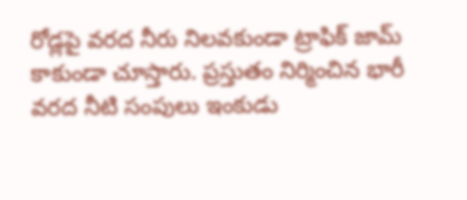రోడ్లపై వరద నీరు నిలవకుండా ట్రాఫిక్ జామ్ కాకుండా చూస్తారు. ప్రస్తుతం నిర్మించిన భారీ వరద నీటి సంపులు ఇంకుడు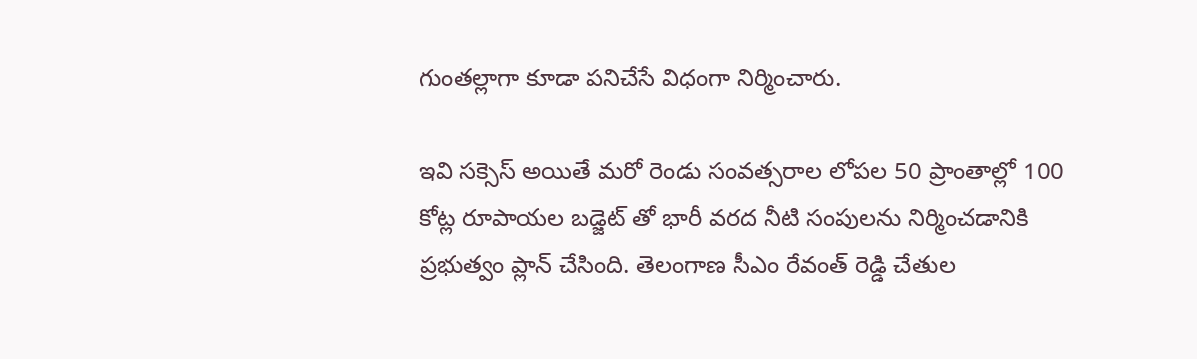గుంతల్లాగా కూడా పనిచేసే విధంగా నిర్మించారు.

ఇవి సక్సెస్ అయితే మరో రెండు సంవత్సరాల లోపల 50 ప్రాంతాల్లో 100 కోట్ల రూపాయల బడ్జెట్ తో భారీ వరద నీటి సంపులను నిర్మించడానికి ప్రభుత్వం ప్లాన్ చేసింది. తెలంగాణ సీఎం రేవంత్ రెడ్డి చేతుల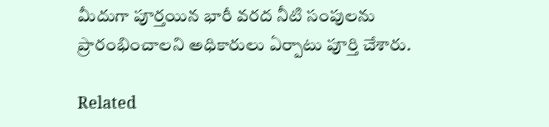మీదుగా పూర్తయిన భారీ వరద నీటి సంపులను ప్రారంభించాలని అధికారులు ఏర్పాటు పూర్తి చేశారు.

Related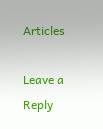Articles

Leave a Reply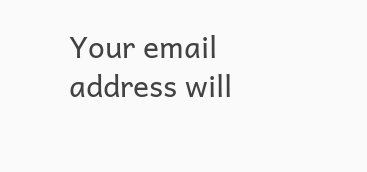Your email address will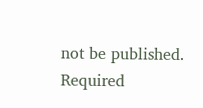not be published. Required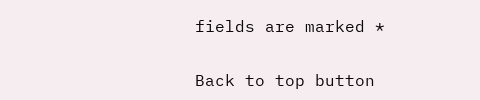fields are marked *

Back to top button